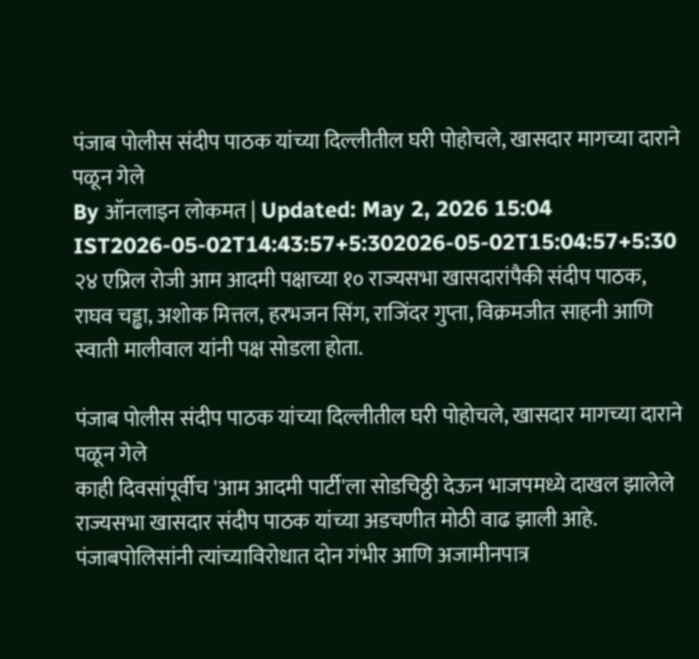पंजाब पोलीस संदीप पाठक यांच्या दिल्लीतील घरी पोहोचले, खासदार मागच्या दाराने पळून गेले
By ऑनलाइन लोकमत | Updated: May 2, 2026 15:04 IST2026-05-02T14:43:57+5:302026-05-02T15:04:57+5:30
२४ एप्रिल रोजी आम आदमी पक्षाच्या १० राज्यसभा खासदारांपैकी संदीप पाठक, राघव चड्ढा, अशोक मित्तल, हरभजन सिंग, राजिंदर गुप्ता, विक्रमजीत साहनी आणि स्वाती मालीवाल यांनी पक्ष सोडला होता.

पंजाब पोलीस संदीप पाठक यांच्या दिल्लीतील घरी पोहोचले, खासदार मागच्या दाराने पळून गेले
काही दिवसांपूर्वीच 'आम आदमी पार्टी'ला सोडचिठ्ठी देऊन भाजपमध्ये दाखल झालेले राज्यसभा खासदार संदीप पाठक यांच्या अडचणीत मोठी वाढ झाली आहे. पंजाबपोलिसांनी त्यांच्याविरोधात दोन गंभीर आणि अजामीनपात्र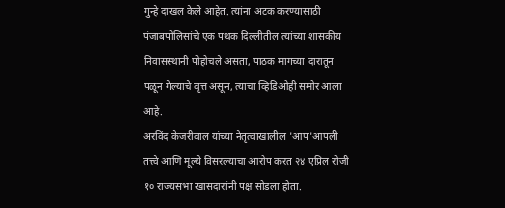गुन्हे दाखल केले आहेत. त्यांना अटक करण्यासाठी पंजाबपोलिसांचे एक पथक दिल्लीतील त्यांच्या शासकीय निवासस्थानी पोहोचले असता, पाठक मागच्या दारातून पळून गेल्याचे वृत्त असून, त्याचा व्हिडिओही समोर आला आहे.
अरविंद केजरीवाल यांच्या नेतृत्वाखालील 'आप'आपली तत्त्वे आणि मूल्ये विसरल्याचा आरोप करत २४ एप्रिल रोजी १० राज्यसभा खासदारांनी पक्ष सोडला होता.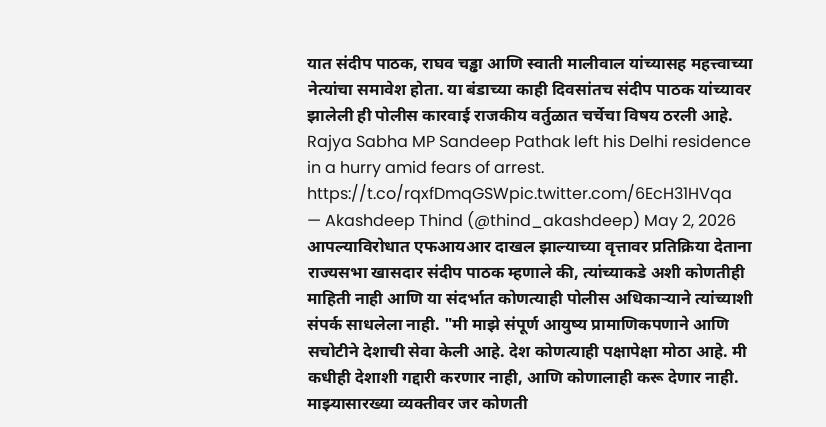यात संदीप पाठक, राघव चड्ढा आणि स्वाती मालीवाल यांच्यासह महत्त्वाच्या नेत्यांचा समावेश होता. या बंडाच्या काही दिवसांतच संदीप पाठक यांच्यावर झालेली ही पोलीस कारवाई राजकीय वर्तुळात चर्चेचा विषय ठरली आहे.
Rajya Sabha MP Sandeep Pathak left his Delhi residence in a hurry amid fears of arrest. https://t.co/rqxfDmqGSWpic.twitter.com/6EcH31HVqa
— Akashdeep Thind (@thind_akashdeep) May 2, 2026
आपल्याविरोधात एफआयआर दाखल झाल्याच्या वृत्तावर प्रतिक्रिया देताना राज्यसभा खासदार संदीप पाठक म्हणाले की, त्यांच्याकडे अशी कोणतीही माहिती नाही आणि या संदर्भात कोणत्याही पोलीस अधिकाऱ्याने त्यांच्याशी संपर्क साधलेला नाही. "मी माझे संपूर्ण आयुष्य प्रामाणिकपणाने आणि सचोटीने देशाची सेवा केली आहे. देश कोणत्याही पक्षापेक्षा मोठा आहे. मी कधीही देशाशी गद्दारी करणार नाही, आणि कोणालाही करू देणार नाही. माझ्यासारख्या व्यक्तीवर जर कोणती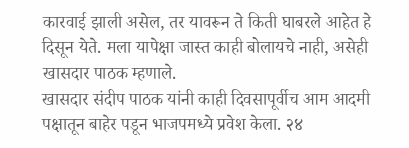कारवाई झाली असेल, तर यावरून ते किती घाबरले आहेत हे दिसून येते. मला यापेक्षा जास्त काही बोलायचे नाही, असेही खासदार पाठक म्हणाले.
खासदार संदीप पाठक यांनी काही दिवसापूर्वीच आम आदमी पक्षातून बाहेर पडून भाजपमध्ये प्रवेश केला. २४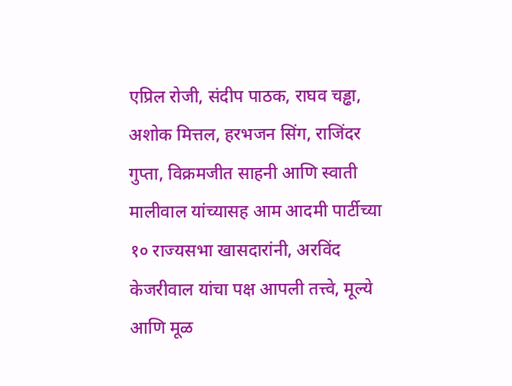एप्रिल रोजी, संदीप पाठक, राघव चड्ढा, अशोक मित्तल, हरभजन सिंग, राजिंदर गुप्ता, विक्रमजीत साहनी आणि स्वाती मालीवाल यांच्यासह आम आदमी पार्टीच्या १० राज्यसभा खासदारांनी, अरविंद केजरीवाल यांचा पक्ष आपली तत्त्वे, मूल्ये आणि मूळ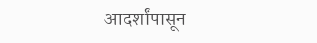आदर्शांपासून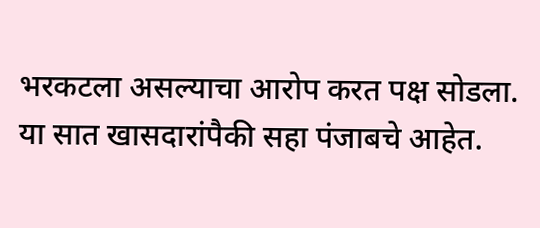भरकटला असल्याचा आरोप करत पक्ष सोडला. या सात खासदारांपैकी सहा पंजाबचे आहेत.